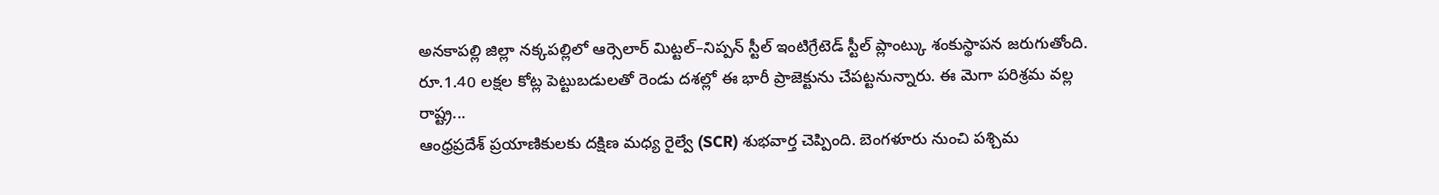అనకాపల్లి జిల్లా నక్కపల్లిలో ఆర్సెలార్ మిట్టల్–నిప్పన్ స్టీల్ ఇంటిగ్రేటెడ్ స్టీల్ ప్లాంట్కు శంకుస్థాపన జరుగుతోంది. రూ.1.40 లక్షల కోట్ల పెట్టుబడులతో రెండు దశల్లో ఈ భారీ ప్రాజెక్టును చేపట్టనున్నారు. ఈ మెగా పరిశ్రమ వల్ల రాష్ట్ర...
ఆంధ్రప్రదేశ్ ప్రయాణికులకు దక్షిణ మధ్య రైల్వే (SCR) శుభవార్త చెప్పింది. బెంగళూరు నుంచి పశ్చిమ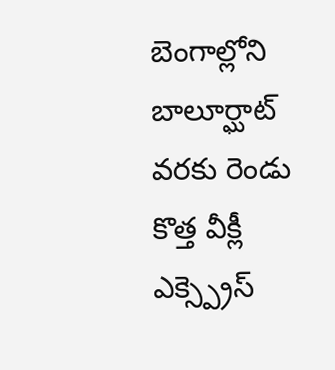బెంగాల్లోని బాలూర్ఘాట్ వరకు రెండు కొత్త వీక్లీ ఎక్స్ప్రెస్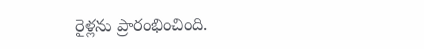రైళ్లను ప్రారంభించింది.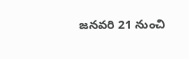జనవరి 21 నుంచి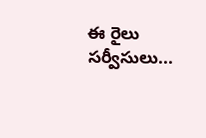ఈ రైలు సర్వీసులు...